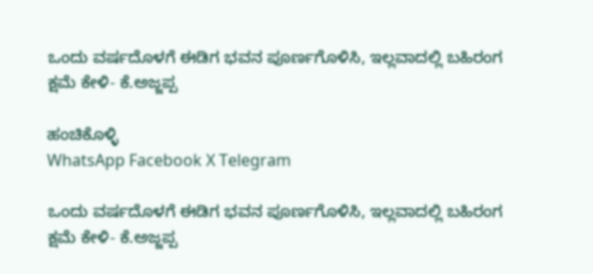ಒಂದು ವರ್ಷದೊಳಗೆ ಈಡಿಗ ಭವನ ಪೂರ್ಣಗೊಳಿಸಿ, ಇಲ್ಲವಾದಲ್ಲಿ ಬಹಿರಂಗ ಕ್ಷಮೆ ಕೇಳಿ- ಕೆ.ಅಜ್ಜಪ್ಪ

ಹಂಚಿಕೊಳ್ಳಿ
WhatsApp Facebook X Telegram

ಒಂದು ವರ್ಷದೊಳಗೆ ಈಡಿಗ ಭವನ ಪೂರ್ಣಗೊಳಿಸಿ, ಇಲ್ಲವಾದಲ್ಲಿ ಬಹಿರಂಗ ಕ್ಷಮೆ ಕೇಳಿ- ಕೆ.ಅಜ್ಜಪ್ಪ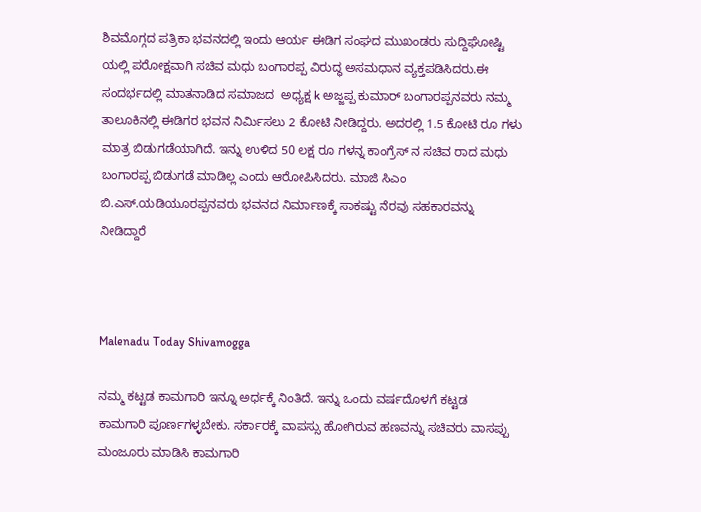ಶಿವಮೊಗ್ಗದ ಪತ್ರಿಕಾ ಭವನದಲ್ಲಿ ಇಂದು ಆರ್ಯ ಈಡಿಗ ಸಂಘದ ಮುಖಂಡರು ಸುದ್ದಿಘೋಷ್ಟಿ ಯಲ್ಲಿ ಪರೋಕ್ಷವಾಗಿ ಸಚಿವ ಮಧು ಬಂಗಾರಪ್ಪ ವಿರುದ್ಧ ಅಸಮಧಾನ ವ್ಯಕ್ತಪಡಿಸಿದರು.ಈ ಸಂದರ್ಭದಲ್ಲಿ ಮಾತನಾಡಿದ ಸಮಾಜದ  ಅಧ್ಯಕ್ಷ k ಅಜ್ಜಪ್ಪ ಕುಮಾರ್ ಬಂಗಾರಪ್ಪನವರು ನಮ್ಮ ತಾಲೂಕಿನಲ್ಲಿ ಈಡಿಗರ ಭವನ ನಿರ್ಮಿಸಲು 2 ಕೋಟಿ ನೀಡಿದ್ದರು. ಅದರಲ್ಲಿ 1.5 ಕೋಟಿ ರೂ ಗಳು ಮಾತ್ರ ಬಿಡುಗಡೆಯಾಗಿದೆ. ಇನ್ನು ಉಳಿದ 50 ಲಕ್ಷ ರೂ ಗಳನ್ನ ಕಾಂಗ್ರೆಸ್ ನ ಸಚಿವ ರಾದ ಮಧು ಬಂಗಾರಪ್ಪ ಬಿಡುಗಡೆ ಮಾಡಿಲ್ಲ ಎಂದು ಆರೋಪಿಸಿದರು. ಮಾಜಿ ಸಿಎಂ ಬಿ.ಎಸ್.ಯಡಿಯೂರಪ್ಪನವರು ಭವನದ ನಿರ್ಮಾಣಕ್ಕೆ ಸಾಕಷ್ಟು ನೆರವು ಸಹಕಾರವನ್ನು ನೀಡಿದ್ದಾರೆ



Malenadu Today Shivamogga

ನಮ್ಮ ಕಟ್ಟಡ ಕಾಮಗಾರಿ ಇನ್ನೂ ಅರ್ಧಕ್ಕೆ ನಿಂತಿದೆ. ಇನ್ನು ಒಂದು ವರ್ಷದೊಳಗೆ ಕಟ್ಟಡ  ಕಾಮಗಾರಿ ಪೂರ್ಣಗಳ್ಳಬೇಕು. ಸರ್ಕಾರಕ್ಕೆ ವಾಪಸ್ಸು ಹೋಗಿರುವ ಹಣವನ್ನು ಸಚಿವರು ವಾಸಪ್ಪು ಮಂಜೂರು ಮಾಡಿಸಿ ಕಾಮಗಾರಿ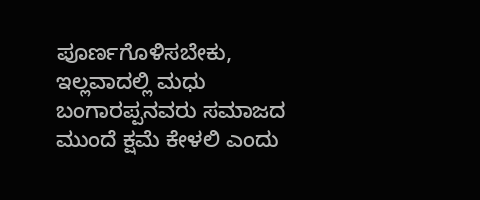ಪೂರ್ಣಗೊಳಿಸಬೇಕು, ಇಲ್ಲವಾದಲ್ಲಿ ಮಧು ಬಂಗಾರಪ್ಪನವರು ಸಮಾಜದ ಮುಂದೆ ಕ್ಷಮೆ ಕೇಳಲಿ ಎಂದು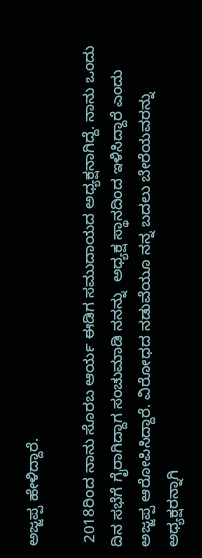ಅಜ್ಜಪ್ಪ ಹೇಳಿದ್ದಾರೆ.

 2018ರಿಂದ ನಾನು ಸೊರಬ ಆರ್ಯ ಈಡಿಗ ಸಮುದಾಯದ ಅಧ್ಯಕ್ಷನಾಗಿದ್ದೆ. ನಾನು ಒಂದು ದಿನ ಸಭೆಗೆ ಗೈರಾಗಿದ್ದಾಗ ಸಂಚುಮಾಡಿ ನನನ್ನು  ಅಧ್ಯಕ್ಷ ಸ್ಥಾನದಿಂದ ಇಳಿಸಿದ್ದಾರೆ ಎಂದು ಅಜ್ಜಪ್ಪ ಆರೋಪಿಸಿದ್ದಾರೆ. ವಿರೋಧದ ನಡುವೆಯೂ ನನ್ನ ಬದಲು ಬೇರೆಯವರನ್ನು ಅಧ್ಯಕ್ಷರನ್ನಾಗಿ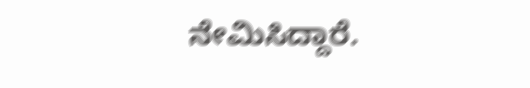ನೇಮಿಸಿದ್ದಾರೆ.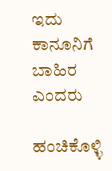ಇದು ಕಾನೂನಿಗೆ ಬಾಹಿರ ಎಂದರು

ಹಂಚಿಕೊಳ್ಳಿ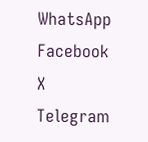WhatsApp Facebook X Telegram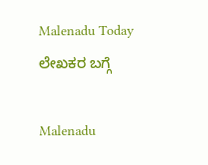Malenadu Today
ಲೇಖಕರ ಬಗ್ಗೆ

Malenadu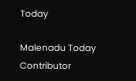Today

Malenadu Today Contributor